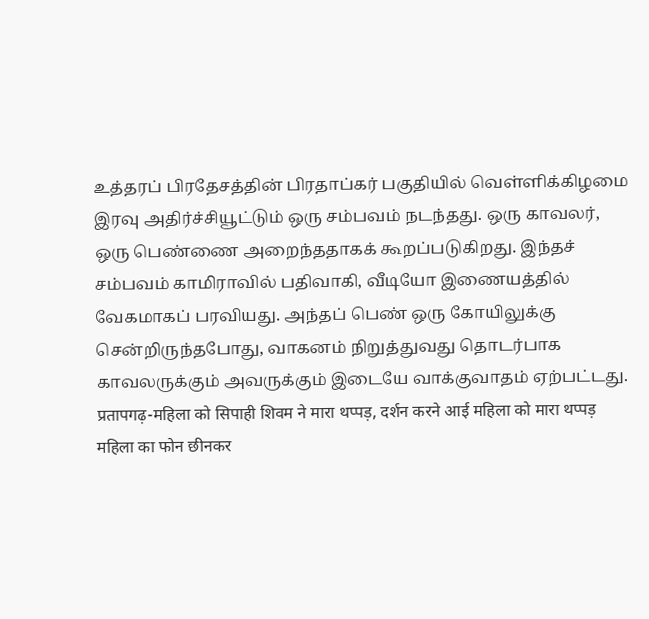உத்தரப் பிரதேசத்தின் பிரதாப்கர் பகுதியில் வெள்ளிக்கிழமை இரவு அதிர்ச்சியூட்டும் ஒரு சம்பவம் நடந்தது. ஒரு காவலர், ஒரு பெண்ணை அறைந்ததாகக் கூறப்படுகிறது. இந்தச் சம்பவம் காமிராவில் பதிவாகி, வீடியோ இணையத்தில் வேகமாகப் பரவியது. அந்தப் பெண் ஒரு கோயிலுக்கு சென்றிருந்தபோது, வாகனம் நிறுத்துவது தொடர்பாக காவலருக்கும் அவருக்கும் இடையே வாக்குவாதம் ஏற்பட்டது.
प्रतापगढ़-महिला को सिपाही शिवम ने मारा थप्पड़, दर्शन करने आई महिला को मारा थप्पड़
महिला का फोन छीनकर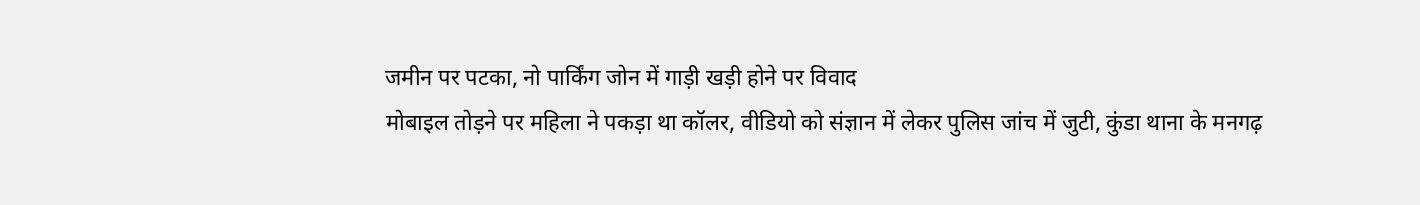जमीन पर पटका, नो पार्किंग जोन में गाड़ी खड़ी होने पर विवाद
मोबाइल तोड़ने पर महिला ने पकड़ा था कॉलर, वीडियो को संज्ञान में लेकर पुलिस जांच में जुटी, कुंडा थाना के मनगढ़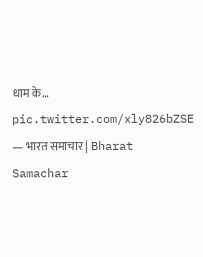धाम के… pic.twitter.com/xly826bZSE
— भारत समाचार | Bharat Samachar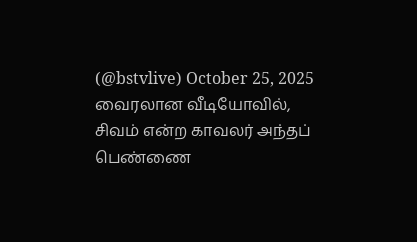(@bstvlive) October 25, 2025
வைரலான வீடியோவில், சிவம் என்ற காவலர் அந்தப் பெண்ணை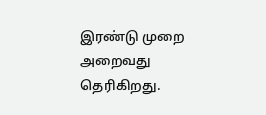இரண்டு முறை அறைவது தெரிகிறது.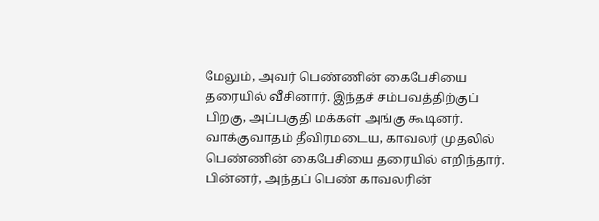மேலும், அவர் பெண்ணின் கைபேசியை தரையில் வீசினார். இந்தச் சம்பவத்திற்குப் பிறகு, அப்பகுதி மக்கள் அங்கு கூடினர். வாக்குவாதம் தீவிரமடைய, காவலர் முதலில் பெண்ணின் கைபேசியை தரையில் எறிந்தார். பின்னர், அந்தப் பெண் காவலரின்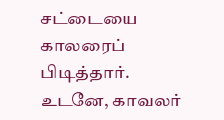சட்டையை காலரைப் பிடித்தார். உடனே, காவலர்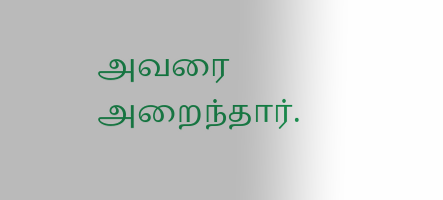அவரை அறைந்தார்.